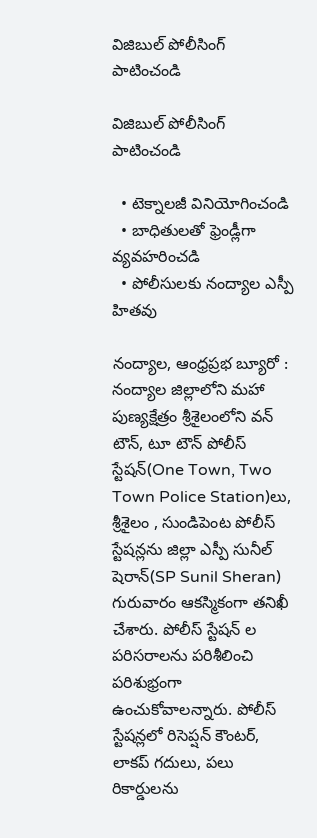విజిబుల్ పోలీసింగ్ పాటించండి

విజిబుల్ పోలీసింగ్ పాటించండి

  • టెక్నాలజీ వినియోగించండి
  • బాధితులతో ఫ్రెండ్లీగా వ్యవహరించడి
  • పోలీసులకు నంద్యాల ఎస్పీ హితవు

నంద్యాల, ఆంధ్రప్రభ బ్యూరో : నంద్యాల జిల్లాలోని మహా పుణ్యక్షేత్రం శ్రీశైలంలోని వన్ టౌన్, టూ టౌన్ పోలీస్ స్టేషన్(One Town, Two Town Police Station)లు, శ్రీశైలం , సుండిపెంట పోలీస్ స్టేషన్లను జిల్లా ఎస్పీ సునీల్ షెరాన్‌(SP Sunil Sheran) గురువారం ఆకస్మికంగా తనిఖీ చేశారు. పోలీస్ స్టేషన్ ల పరిసరాలను పరిశీలించి పరిశుభ్రంగా ఉంచుకోవాలన్నారు. పోలీస్ స్టేషన్లలో రిసెప్షన్ కౌంటర్, లాకప్ గదులు, పలు రికార్డులను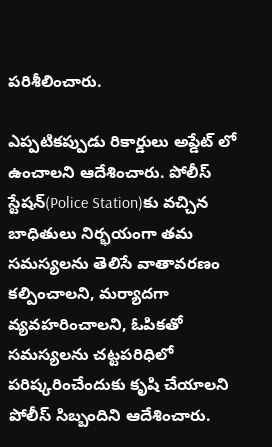పరిశీలించారు.

ఎప్పటికప్పుడు రికార్డులు అప్డేట్ లో ఉంచాలని ఆదేశించారు. పోలీస్ స్టేషన్(Police Station)కు వచ్చిన బాధితులు నిర్భయంగా తమ సమస్యలను తెలిసే వాతావరణం కల్పించాలని, మర్యాదగా వ్యవహరించాలని, ఓపికతో సమస్యలను చట్టపరిధిలో పరిష్కరించేందుకు కృషి చేయాలని పోలీస్ సిబ్బందిని ఆదేశించారు.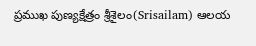ప్రముఖ పుణ్యక్షేత్రం శ్రీశైలం(Srisailam) ఆలయ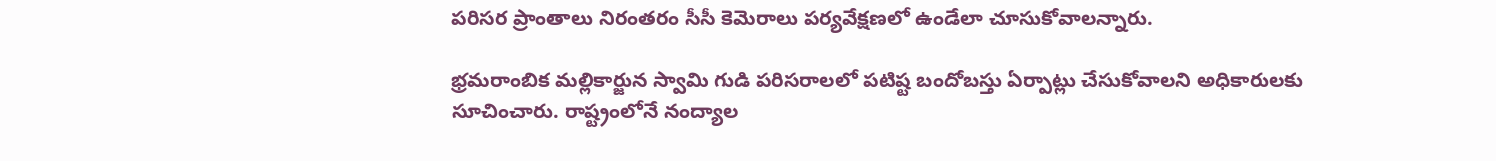పరిసర ప్రాంతాలు నిరంతరం సీసీ కెమెరాలు పర్యవేక్షణలో ఉండేలా చూసుకోవాలన్నారు.

భ్రమరాంబిక మల్లికార్జున స్వామి గుడి పరిసరాలలో పటిష్ట బందోబస్తు ఏర్పాట్లు చేసుకోవాలని అధికారులకు సూచించారు. రాష్ట్రంలోనే నంద్యాల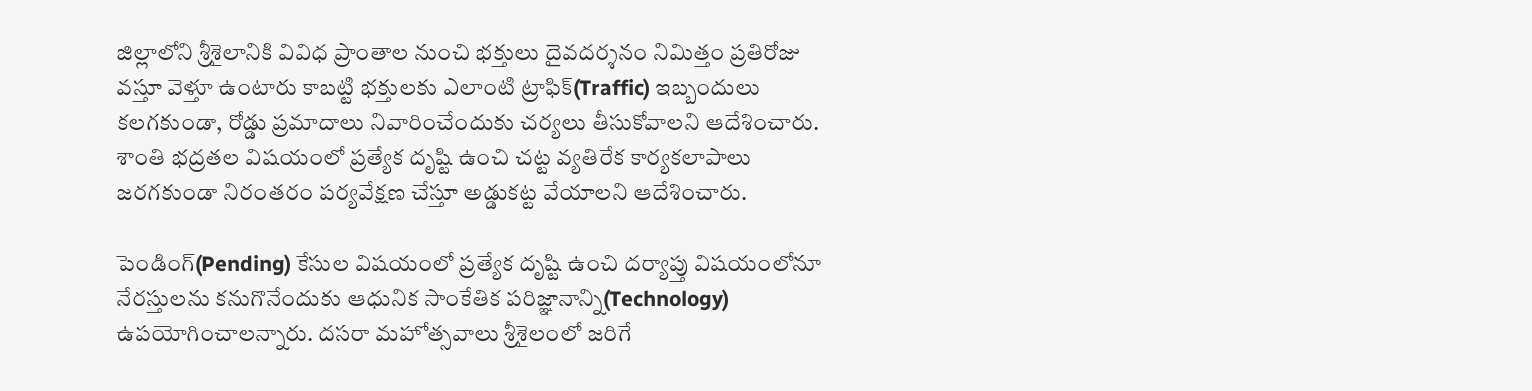జిల్లాలోని శ్రీశైలానికి వివిధ ప్రాంతాల నుంచి భక్తులు దైవదర్శనం నిమిత్తం ప్రతిరోజు వస్తూ వెళ్తూ ఉంటారు కాబట్టి భక్తులకు ఎలాంటి ట్రాఫిక్(Traffic) ఇబ్బందులు కలగకుండా, రోడ్డు ప్రమాదాలు నివారించేందుకు చర్యలు తీసుకోవాలని ఆదేశించారు. శాంతి భద్రతల విషయంలో ప్రత్యేక దృష్టి ఉంచి చట్ట వ్యతిరేక కార్యకలాపాలు జరగకుండా నిరంతరం పర్యవేక్షణ చేస్తూ అడ్డుకట్ట వేయాలని ఆదేశించారు.

పెండింగ్(Pending) కేసుల విషయంలో ప్రత్యేక దృష్టి ఉంచి దర్యాప్తు విషయంలోనూ నేరస్తులను కనుగొనేందుకు ఆధునిక సాంకేతిక పరిజ్ఞానాన్ని(Technology) ఉపయోగించాలన్నారు. దసరా మహోత్సవాలు శ్రీశైలంలో జరిగే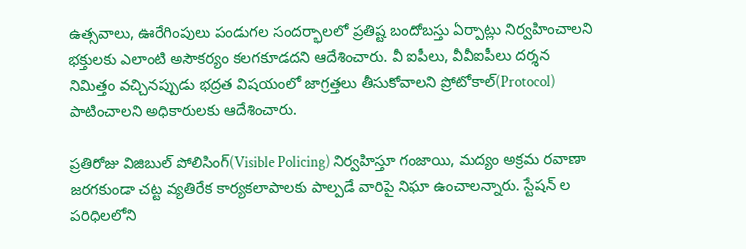ఉత్సవాలు, ఊరేగింపులు పండుగల సందర్భాలలో ప్రతిష్ట బందోబస్తు ఏర్పాట్లు నిర్వహించాలని భక్తులకు ఎలాంటి అసౌకర్యం కలగకూడదని ఆదేశించారు. వీ ఐపీలు, వీవీఐపీలు దర్శన నిమిత్తం వచ్చినప్పుడు భద్రత విషయంలో జాగ్రత్తలు తీసుకోవాలని ప్రోటోకాల్(Protocol) పాటించాలని అధికారులకు ఆదేశించారు.

ప్రతిరోజు విజిబుల్ పోలిసింగ్(Visible Policing) నిర్వహిస్తూ గంజాయి, మద్యం అక్రమ రవాణా జరగకుండా చట్ట వ్యతిరేక కార్యకలాపాలకు పాల్పడే వారిపై నిఘా ఉంచాలన్నారు. స్టేషన్ ల పరిధిలలోని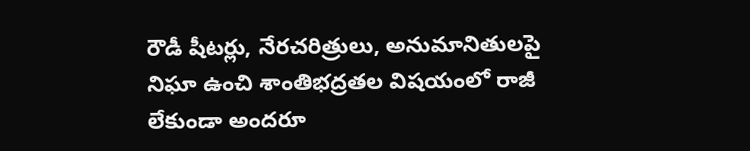రౌడీ షీటర్లు, నేరచరిత్రులు, అనుమానితులపై నిఘా ఉంచి శాంతిభద్రతల విషయంలో రాజీ లేకుండా అందరూ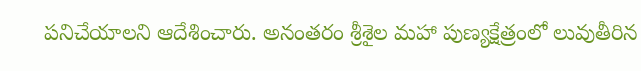పనిచేయాలని ఆదేశించారు. అనంతరం శ్రీశైల మహా పుణ్యక్షేత్రంలో లువుతీరిన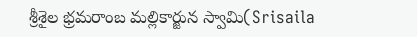శ్రీశైల భ్రమరాంబ మల్లికార్జున స్వామి(Srisaila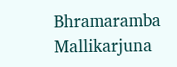Bhramaramba Mallikarjuna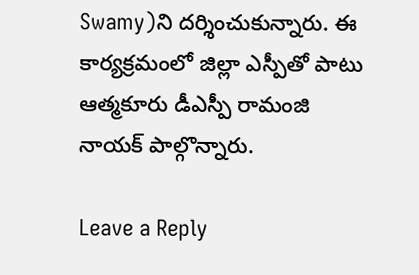Swamy)ని దర్శించుకున్నారు. ఈ కార్యక్రమంలో జిల్లా ఎస్పీతో పాటు ఆత్మకూరు డీఎస్పీ రామంజి నాయక్ పాల్గొన్నారు.

Leave a Reply